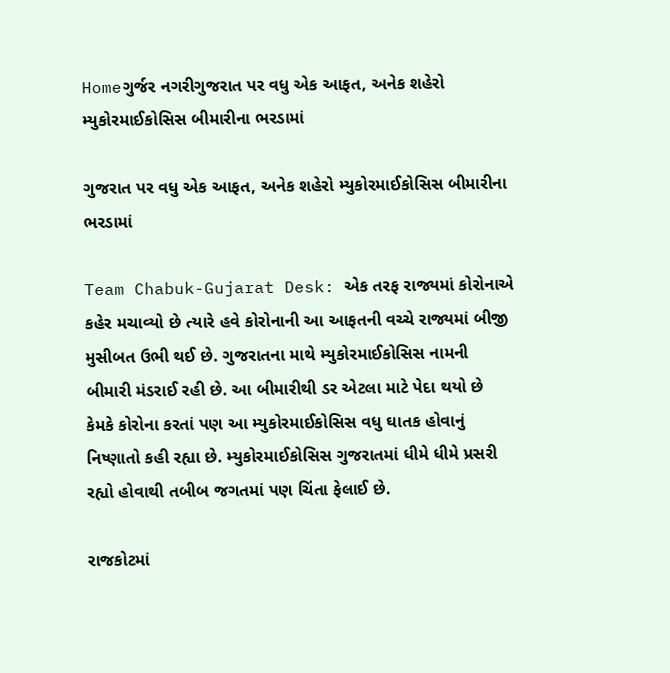Homeગુર્જર નગરીગુજરાત પર વધુ એક આફત, અનેક શહેરો મ્યુકોરમાઈકોસિસ બીમારીના ભરડામાં

ગુજરાત પર વધુ એક આફત, અનેક શહેરો મ્યુકોરમાઈકોસિસ બીમારીના ભરડામાં

Team Chabuk-Gujarat Desk: એક તરફ રાજ્યમાં કોરોનાએ કહેર મચાવ્યો છે ત્યારે હવે કોરોનાની આ આફતની વચ્ચે રાજ્યમાં બીજી મુસીબત ઉભી થઈ છે. ગુજરાતના માથે મ્યુકોરમાઈકોસિસ નામની બીમારી મંડરાઈ રહી છે. આ બીમારીથી ડર એટલા માટે પેદા થયો છે કેમકે કોરોના કરતાં પણ આ મ્યુકોરમાઈકોસિસ વધુ ઘાતક હોવાનું નિષ્ણાતો કહી રહ્યા છે. મ્યુકોરમાઈકોસિસ ગુજરાતમાં ધીમે ધીમે પ્રસરી રહ્યો હોવાથી તબીબ જગતમાં પણ ચિંતા ફેલાઈ છે.

રાજકોટમાં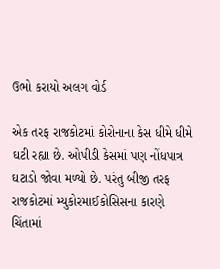ઉભો કરાયો અલગ વોર્ડ

એક તરફ રાજકોટમાં કોરોનાના કેસ ધીમે ધીમે ઘટી રહ્યા છે. ઓપીડી કેસમાં પણ નોંધપાત્ર ઘટાડો જોવા મળ્યો છે. પરંતુ બીજી તરફ રાજકોટમાં મ્યુકોરમાઈકોસિસના કારણે ચિંતામાં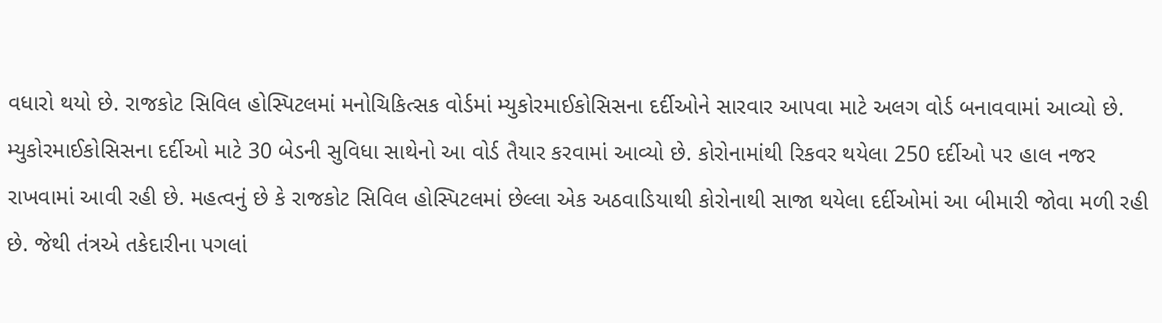વધારો થયો છે. રાજકોટ સિવિલ હોસ્પિટલમાં મનોચિકિત્સક વોર્ડમાં મ્યુકોરમાઈકોસિસના દર્દીઓને સારવાર આપવા માટે અલગ વોર્ડ બનાવવામાં આવ્યો છે. મ્યુકોરમાઈકોસિસના દર્દીઓ માટે 30 બેડની સુવિધા સાથેનો આ વોર્ડ તૈયાર કરવામાં આવ્યો છે. કોરોનામાંથી રિકવર થયેલા 250 દર્દીઓ પર હાલ નજર રાખવામાં આવી રહી છે. મહત્વનું છે કે રાજકોટ સિવિલ હોસ્પિટલમાં છેલ્લા એક અઠવાડિયાથી કોરોનાથી સાજા થયેલા દર્દીઓમાં આ બીમારી જોવા મળી રહી છે. જેથી તંત્રએ તકેદારીના પગલાં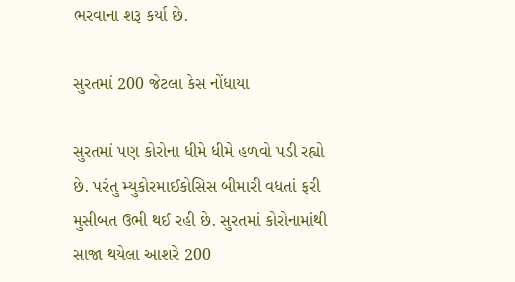ભરવાના શરૂ કર્યા છે.

સુરતમાં 200 જેટલા કેસ નોંધાયા

સુરતમાં પણ કોરોના ધીમે ધીમે હળવો પડી રહ્યો છે. પરંતુ મ્યુકોરમાઈકોસિસ બીમારી વધતાં ફરી મુસીબત ઉભી થઈ રહી છે. સુરતમાં કોરોનામાંથી સાજા થયેલા આશરે 200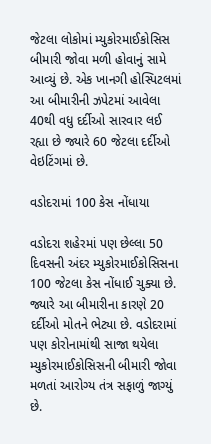જેટલા લોકોમાં મ્યુકોરમાઈકોસિસ બીમારી જોવા મળી હોવાનું સામે આવ્યું છે. એક ખાનગી હોસ્પિટલમાં આ બીમારીની ઝપેટમાં આવેલા 40થી વધુ દર્દીઓ સારવાર લઈ રહ્યા છે જ્યારે 60 જેટલા દર્દીઓ વેઇટિંગમાં છે.

વડોદરામાં 100 કેસ નોંધાયા

વડોદરા શહેરમાં પણ છેલ્લા 50 દિવસની અંદર મ્યુકોરમાઈકોસિસના 100 જેટલા કેસ નોંધાઈ ચુક્યા છે. જ્યારે આ બીમારીના કારણે 20 દર્દીઓ મોતને ભેટ્યા છે. વડોદરામાં પણ કોરોનામાંથી સાજા થયેલા મ્યુકોરમાઈકોસિસની બીમારી જોવા મળતાં આરોગ્ય તંત્ર સફાળું જાગ્યું છે.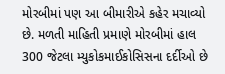મોરબીમાં પણ આ બીમારીએ કહેર મચાવ્યો છે. મળતી માહિતી પ્રમાણે મોરબીમાં હાલ 300 જેટલા મ્યુકોકમાઈકોસિસના દર્દીઓ છે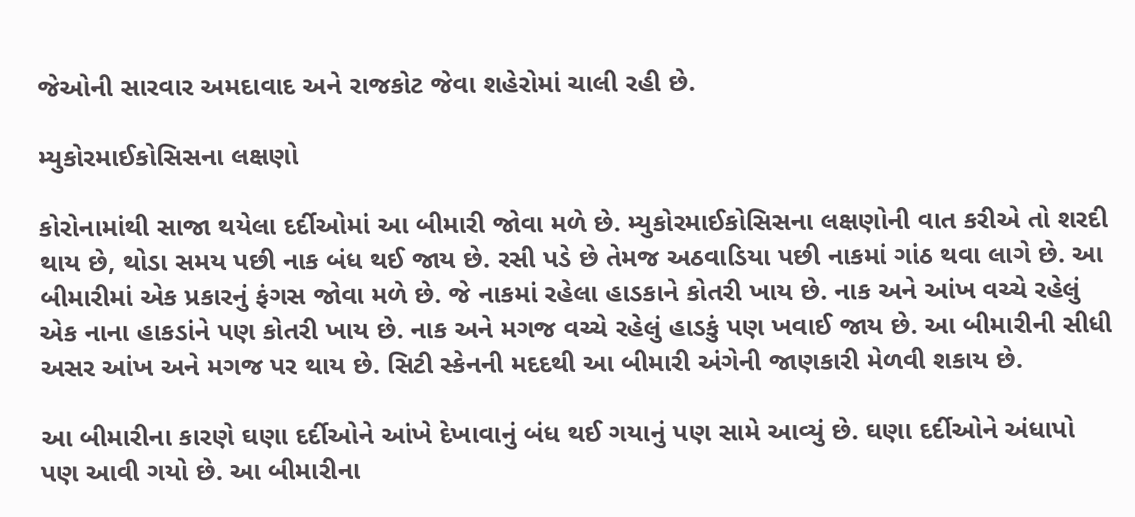જેઓની સારવાર અમદાવાદ અને રાજકોટ જેવા શહેરોમાં ચાલી રહી છે.

મ્યુકોરમાઈકોસિસના લક્ષણો

કોરોનામાંથી સાજા થયેલા દર્દીઓમાં આ બીમારી જોવા મળે છે. મ્યુકોરમાઈકોસિસના લક્ષણોની વાત કરીએ તો શરદી થાય છે, થોડા સમય પછી નાક બંધ થઈ જાય છે. રસી પડે છે તેમજ અઠવાડિયા પછી નાકમાં ગાંઠ થવા લાગે છે. આ બીમારીમાં એક પ્રકારનું ફંગસ જોવા મળે છે. જે નાકમાં રહેલા હાડકાને કોતરી ખાય છે. નાક અને આંખ વચ્ચે રહેલું એક નાના હાકડાંને પણ કોતરી ખાય છે. નાક અને મગજ વચ્ચે રહેલું હાડકું પણ ખવાઈ જાય છે. આ બીમારીની સીધી અસર આંખ અને મગજ પર થાય છે. સિટી સ્કેનની મદદથી આ બીમારી અંગેની જાણકારી મેળવી શકાય છે.

આ બીમારીના કારણે ઘણા દર્દીઓને આંખે દેખાવાનું બંધ થઈ ગયાનું પણ સામે આવ્યું છે. ઘણા દર્દીઓને અંધાપો પણ આવી ગયો છે. આ બીમારીના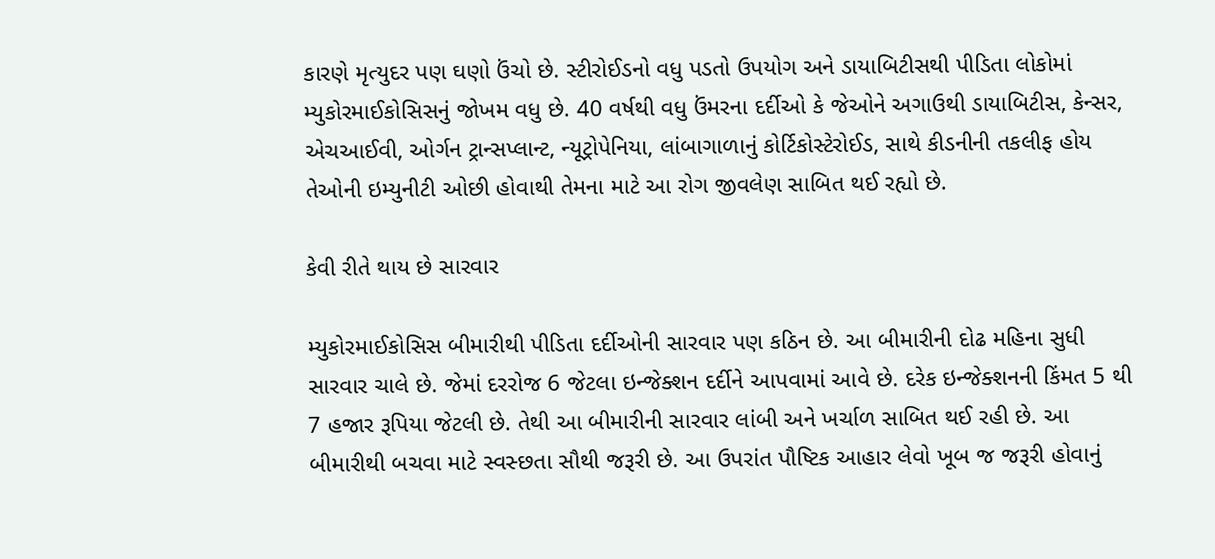કારણે મૃત્યુદર પણ ઘણો ઉંચો છે. સ્ટીરોઈડનો વધુ પડતો ઉપયોગ અને ડાયાબિટીસથી પીડિતા લોકોમાં મ્યુકોરમાઈકોસિસનું જોખમ વધુ છે. 40 વર્ષથી વધુ ઉંમરના દર્દીઓ કે જેઓને અગાઉથી ડાયાબિટીસ, કેન્સર, એચઆઈવી, ઓર્ગન ટ્રાન્સપ્લાન્ટ, ન્યૂટ્રોપેનિયા, લાંબાગાળાનું કોર્ટિકોસ્ટેરોઈડ, સાથે કીડનીની તકલીફ હોય તેઓની ઇમ્યુનીટી ઓછી હોવાથી તેમના માટે આ રોગ જીવલેણ સાબિત થઈ રહ્યો છે.

કેવી રીતે થાય છે સારવાર

મ્યુકોરમાઈકોસિસ બીમારીથી પીડિતા દર્દીઓની સારવાર પણ કઠિન છે. આ બીમારીની દોઢ મહિના સુધી સારવાર ચાલે છે. જેમાં દરરોજ 6 જેટલા ઇન્જેક્શન દર્દીને આપવામાં આવે છે. દરેક ઇન્જેક્શનની કિંમત 5 થી 7 હજાર રૂપિયા જેટલી છે. તેથી આ બીમારીની સારવાર લાંબી અને ખર્ચાળ સાબિત થઈ રહી છે. આ બીમારીથી બચવા માટે સ્વસ્છતા સૌથી જરૂરી છે. આ ઉપરાંત પૌષ્ટિક આહાર લેવો ખૂબ જ જરૂરી હોવાનું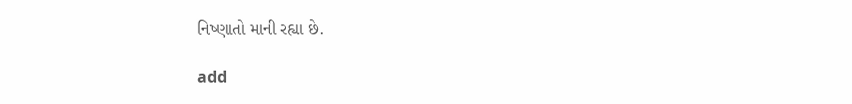નિષ્ણાતો માની રહ્યા છે.

add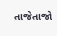તાજેતાજો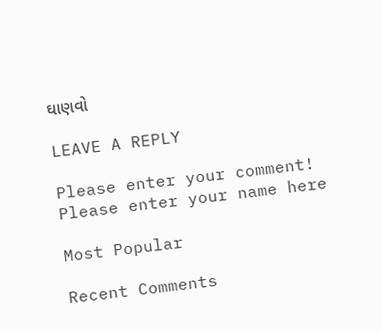ઘાણવો

LEAVE A REPLY

Please enter your comment!
Please enter your name here

Most Popular

Recent Comments